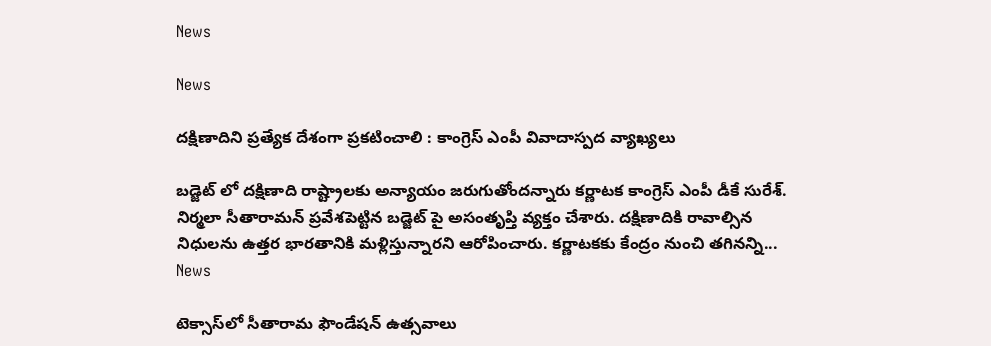News

News

దక్షిణాదిని ప్రత్యేక దేశంగా ప్రకటించాలి : కాంగ్రెస్ ఎంపీ వివాదాస్పద వ్యాఖ్యలు

బడ్జెట్ లో దక్షిణాది రాష్ట్రాలకు అన్యాయం జరుగుతోందన్నారు కర్ణాటక కాంగ్రెస్ ఎంపీ డీకే సురేశ్. నిర్మలా సీతారామన్ ప్రవేశపెట్టిన బడ్జెట్ పై అసంతృప్తి వ్యక్తం చేశారు. దక్షిణాదికి రావాల్సిన నిధులను ఉత్తర భారతానికి మళ్లిస్తున్నారని ఆరోపించారు. కర్ణాటకకు కేంద్రం నుంచి తగినన్ని...
News

టెక్సాస్‌లో సీతారామ ఫౌండేషన్‌ ఉత్సవాలు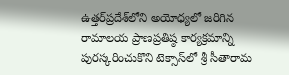ఉత్తర్‌ప్రదేశ్‌లోని అయోధ్యలో జరిగిన రామాలయ ప్రాణప్రతిష్ఠ కార్యక్రమాన్ని పురస్కరించుకొని టెక్సాస్‌లో శ్రీ సీతారామ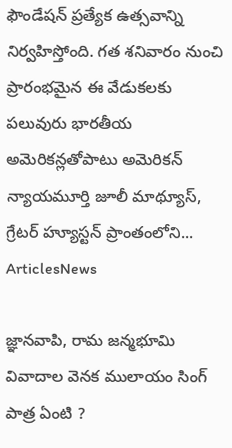ఫౌండేషన్‌ ప్రత్యేక ఉత్సవాన్ని నిర్వహిస్తోంది. గత శనివారం నుంచి ప్రారంభమైన ఈ వేడుకలకు పలువురు భారతీయ అమెరికన్లతోపాటు అమెరికన్‌ న్యాయమూర్తి జూలీ మాథ్యూస్‌, గ్రేటర్‌ హ్యూస్టన్‌ ప్రాంతంలోని...
ArticlesNews

జ్ఞానవాపి, రామ జన్మభూమి వివాదాల వెనక ములాయం సింగ్ పాత్ర ఏంటి ?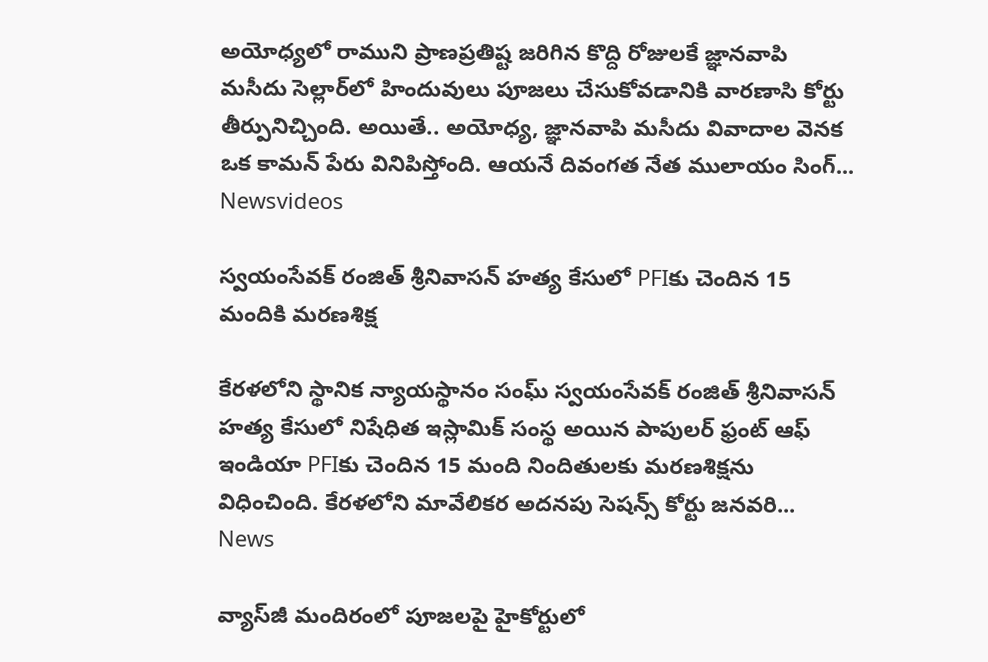అయోధ్యలో రాముని ప్రాణప్రతిష్ట జరిగిన కొద్ది రోజులకే జ్ఞానవాపి మసీదు సెల్లార్‌లో హిందువులు పూజలు చేసుకోవడానికి వారణాసి కోర్టు తీర్పునిచ్చింది. అయితే.. అయోధ్య, జ్ఞానవాపి మసీదు వివాదాల వెనక ఒక కామన్ పేరు వినిపిస్తోంది. ఆయనే దివంగత నేత ములాయం సింగ్...
Newsvideos

స్వయంసేవక్ రంజిత్ శ్రీనివాసన్ హత్య కేసులో PFIకు చెందిన 15 మందికి మరణశిక్ష

కేరళలోని స్థానిక న్యాయస్థానం సంఘ్ స్వయంసేవక్ రంజిత్ శ్రీనివాసన్ హత్య కేసులో నిషేధిత ఇస్లామిక్ సంస్థ అయిన పాపులర్ ఫ్రంట్ ఆఫ్ ఇండియా PFIకు చెందిన 15 మంది నిందితులకు మరణశిక్షను విధించింది. కేరళలోని మావేలికర అదనపు సెషన్స్ కోర్టు జనవరి...
News

వ్యాస్‌జీ మందిరంలో పూజలపై హైకోర్టులో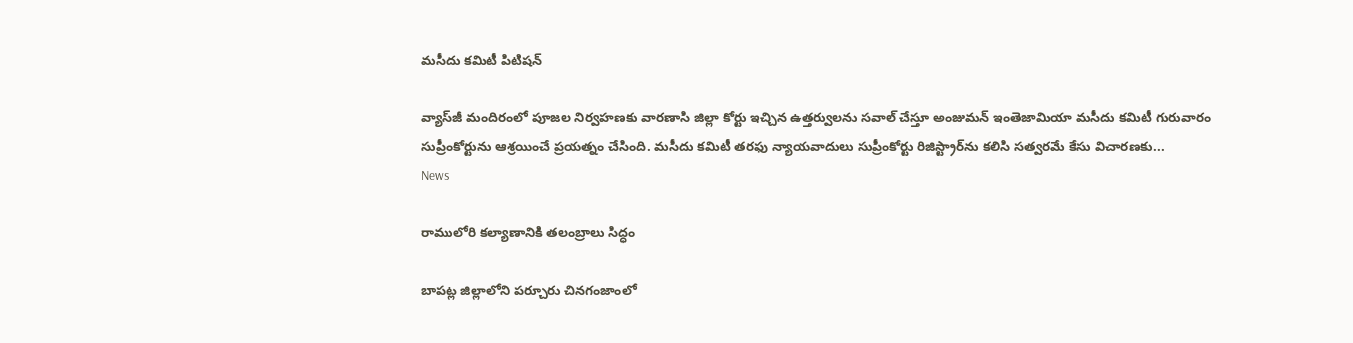మసీదు కమిటీ పిటిషన్‌

వ్యాస్‌జీ మందిరంలో పూజల నిర్వహణకు వారణాసి జిల్లా కోర్టు ఇచ్చిన ఉత్తర్వులను సవాల్‌ చేస్తూ అంజుమన్‌ ఇంతెజామియా మసీదు కమిటీ గురువారం సుప్రీంకోర్టును ఆశ్రయించే ప్రయత్నం చేసింది. మసీదు కమిటీ తరఫు న్యాయవాదులు సుప్రీంకోర్టు రిజిస్ట్రార్‌ను కలిసి సత్వరమే కేసు విచారణకు...
News

రాములోరి కల్యాణానికి తలంబ్రాలు సిద్ధం

బాపట్ల జిల్లాలోని పర్చూరు చినగంజాంలో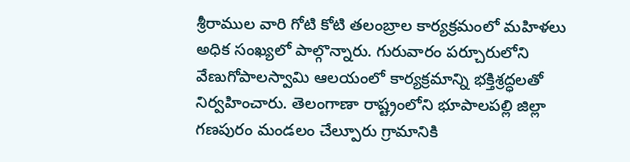శ్రీరాముల వారి గోటి కోటి తలంబ్రాల కార్యక్రమంలో మహిళలు అధిక సంఖ్యలో పాల్గొన్నారు. గురువారం పర్చూరులోని వేణుగోపాలస్వామి ఆలయంలో కార్యక్రమాన్ని భక్తిశ్రద్ధలతో నిర్వహించారు. తెలంగాణా రాష్ట్రంలోని భూపాలపల్లి జిల్లా గణపురం మండలం చేల్పూరు గ్రామానికి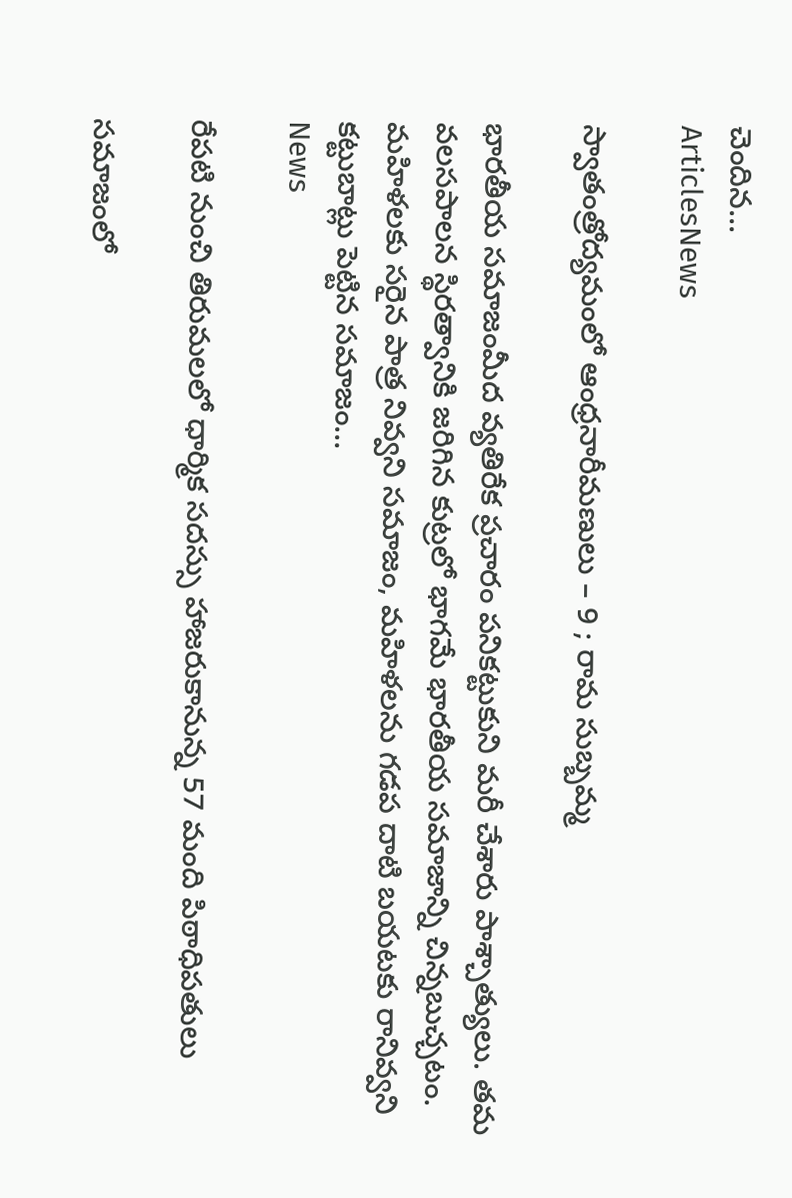చెందిన...
ArticlesNews

స్వాతంత్రోద్యమంలో ఆంధ్రనారీమణులు – 9 ; రామ సుబ్బమ్మ

భారతీయ సమాజంమీద వ్యతిరేక ప్రచారం పనికట్టుకుని మరీ చేశారు పాశ్చాత్యులు. తమ వలసపాలన స్థిరత్వానికి జరిగిన కుట్రలో భాగమే భారతీయ సమాజాన్ని చిన్నబుచ్చటం. మహిళలకు సరైన పాత్ర నివ్వని సమాజం, మహిళలను గడప దాటి బయటకు రానివ్వని కట్టుబాట్లు పెట్టిన సమాజం...
News

రేపటి నుంచి తిరుమలలో ధార్మిక సదస్సు హాజరుకానున్న 57 మంది పిఠాధిపతులు

సమాజంలో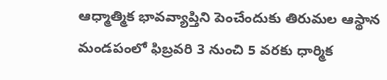ఆధ్మాత్మిక భావవ్యాప్తిని పెంచేందుకు తిరుమల ఆస్థాన మండపంలో ఫిబ్రవరి 3 నుంచి 5 వరకు ధార్మిక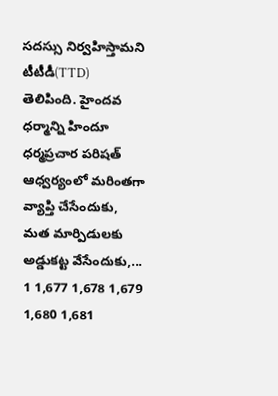సదస్సు నిర్వహిస్తామని టీటీడీ(TTD) తెలిపింది. హైంద‌వ ధ‌ర్మాన్ని హిందూ ధ‌ర్మ‌ప్ర‌చార ప‌రిష‌త్ ఆధ్వ‌ర్యంలో మ‌రింత‌గా వ్యాప్తి చేసేందుకు, మ‌త మార్పిడులకు అడ్డుక‌ట్ట వేసేందుకు,...
1 1,677 1,678 1,679 1,680 1,681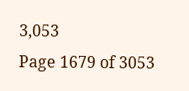3,053
Page 1679 of 3053